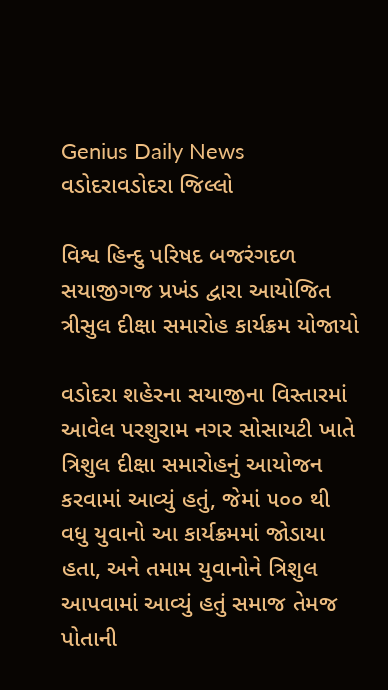Genius Daily News
વડોદરાવડોદરા જિલ્લો

વિશ્વ હિન્દુ પરિષદ બજરંગદળ સયાજીગજ પ્રખંડ દ્વારા આયોજિત ત્રીસુલ દીક્ષા સમારોહ કાર્યક્રમ યોજાયો

વડોદરા શહેરના સયાજીના વિસ્તારમાં આવેલ પરશુરામ નગર સોસાયટી ખાતે ત્રિશુલ દીક્ષા સમારોહનું આયોજન કરવામાં આવ્યું હતું, જેમાં ૫૦૦ થી વધુ યુવાનો આ કાર્યક્રમમાં જોડાયા હતા, અને તમામ યુવાનોને ત્રિશુલ આપવામાં આવ્યું હતું સમાજ તેમજ પોતાની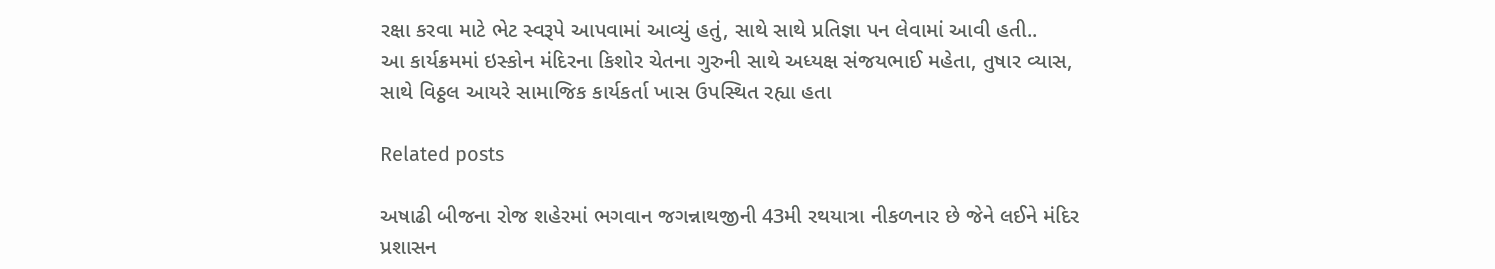રક્ષા કરવા માટે ભેટ સ્વરૂપે આપવામાં આવ્યું હતું, સાથે સાથે પ્રતિજ્ઞા પન લેવામાં આવી હતી..
આ કાર્યક્રમમાં ઇસ્કોન મંદિરના કિશોર ચેતના ગુરુની સાથે અધ્યક્ષ સંજયભાઈ મહેતા, તુષાર વ્યાસ, સાથે વિઠ્ઠલ આયરે સામાજિક કાર્યકર્તા ખાસ ઉપસ્થિત રહ્યા હતા

Related posts

અષાઢી બીજના રોજ શહેરમાં ભગવાન જગન્નાથજીની 43મી રથયાત્રા નીકળનાર છે જેને લઈને મંદિર પ્રશાસન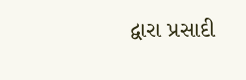દ્વારા પ્રસાદી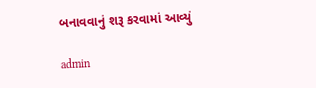બનાવવાનું શરૂ કરવામાં આવ્યું

admin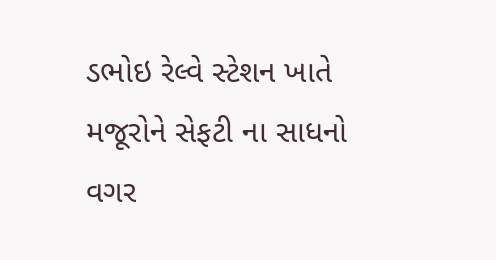ડભોઇ રેલ્વે સ્ટેશન ખાતે મજૂરોને સેફટી ના સાધનો વગર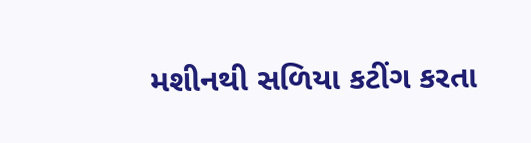મશીનથી સળિયા કટીંગ કરતા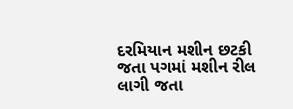દરમિયાન મશીન છટકી જતા પગમાં મશીન રીલ લાગી જતા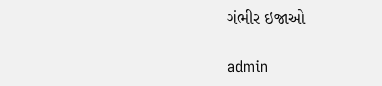ગંભીર ઇજાઓ

admin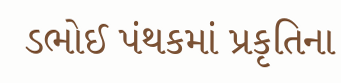ડભોઈ પંથકમાં પ્રકૃતિના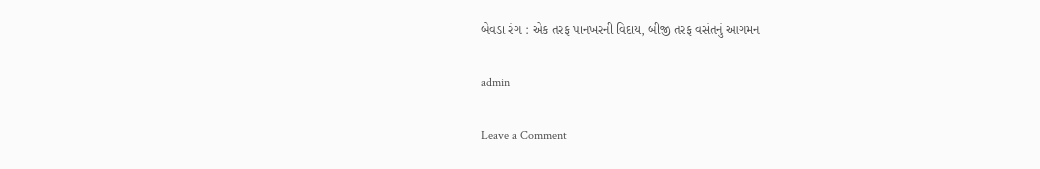બેવડા રંગ : એક તરફ પાનખરની વિદાય, બીજી તરફ વસંતનું આગમન

admin

Leave a Comment